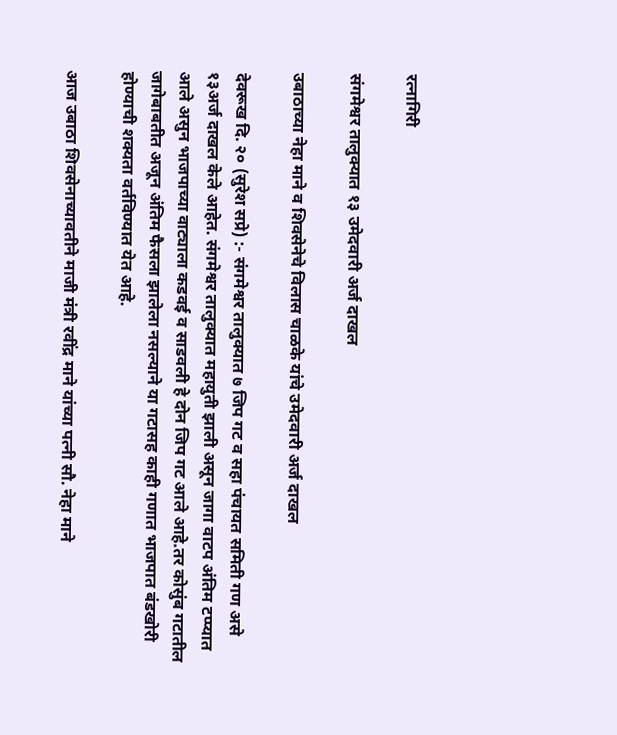रत्नागिरी

संगमेश्वर तालुक्यात १३ उमेदवारी अर्ज दाखल

उबाठाच्या नेहा माने व शिवसेनेचे विलास चाळके यांचे उमेदवारी अर्ज दाखल

देवरूख दि. २० (सुरेश सप्रे) :- संगमेश्वर तालुक्यात ७ जिप गट व सहा पंचायत समिती गण असे १३अर्ज दाखल केले आहेत. संगमेश्वर तालुक्यात महायुती झाली असून जागा वाटप अंतिम टप्प्यात आले असुन भाजपाच्या वाट्याला कडवई व साडवली हे दोन जिप गट आले आहे.तर कोसुंब गटातील जागेबाबतीत अजून अंतिम फैसला झालेला नसल्याने या गटासह काही गणात भाजपात बंडखोरी होण्याची शक्यता वर्तविण्यात येत आहे.

आज उबाठा शिवसेनाच्यावतीने माजी मंत्री रवींद्र माने यांच्या पत्नी सौ. नेहा माने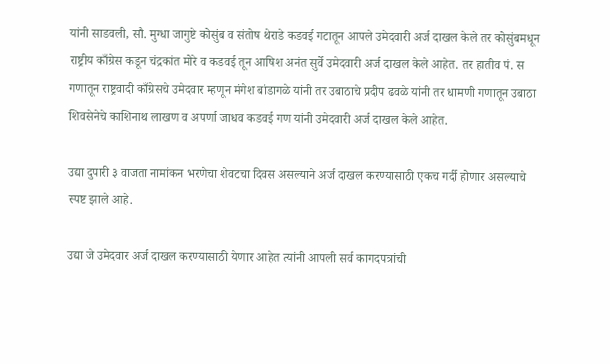यांनी साडवली, सौ. मुग्धा जागुष्टे कोसुंब व संतोष थेराडे कडवई गटातून आपले उमेदवारी अर्ज दाखल केले तर कोसुंबमधून राष्ट्रीय काँग्रेस कडून चंद्रकांत मोरे व कडवई तून आषिश अनंत सुर्वे उमेदवारी अर्ज दाखल केले आहेत. तर हातीव पं. स गणातून राष्ट्रवादी काँग्रेसचे उमेदवार म्हणून मंगेश बांडागळे यांनी तर उबाठाचे प्रदीप ढवळे यांनी तर धामणी गणातून उबाठा शिवसेनेचे काशिनाथ लाखण व अपर्णा जाधव कडवई गण यांनी उमेदवारी अर्ज दाखल केले आहेत.

उद्या दुपारी ३ वाजता नामांकन भरणेचा शेवटचा दिवस असल्याने अर्ज दाखल करण्यासाठी एकच गर्दी होणार असल्याचे स्पष्ट झाले आहे.

उद्या जे उमेदवार अर्ज दाखल करण्यासाठी येणार आहेत त्यांनी आपली सर्व कागदपत्रांची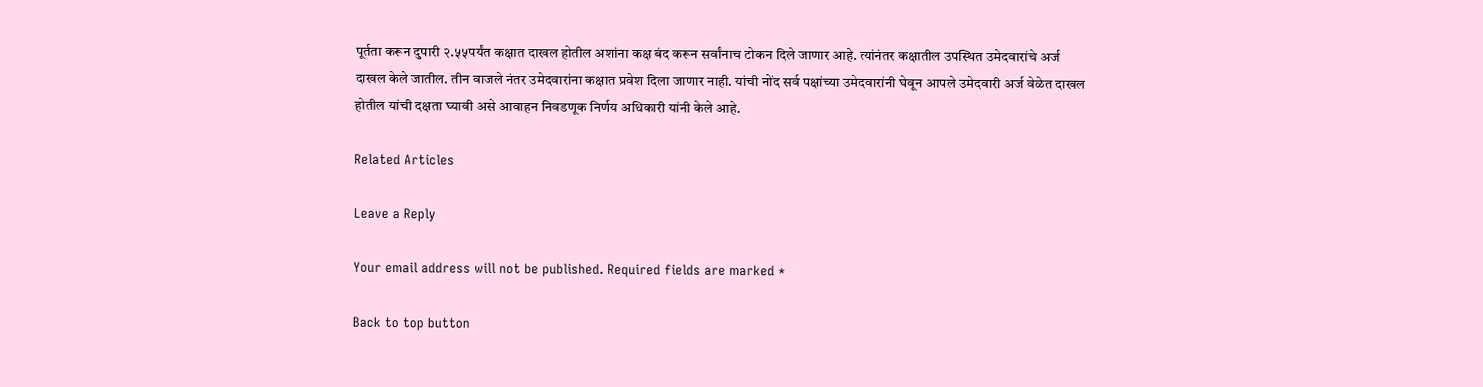पूर्तता करून दुपारी २.५५पर्यंत कक्षात दाखल होतील अशांना कक्ष बंद करून सर्वांनाच टोकन दिले जाणार आहे. त्यांनंतर कक्षातील उपस्थित उमेदवारांचे अर्ज दाखल केले जातील. तीन वाजले नंतर उमेदवारांना कक्षात प्रवेश दिला जाणार नाही. यांची नोंद सर्व पक्षांच्या उमेदवारांनी घेवून आपले उमेदवारी अर्ज वेळेत दाखल होतील यांची दक्षता घ्यावी असे आवाहन निवडणूक निर्णय अधिकारी यांनी केले आहे.

Related Articles

Leave a Reply

Your email address will not be published. Required fields are marked *

Back to top button